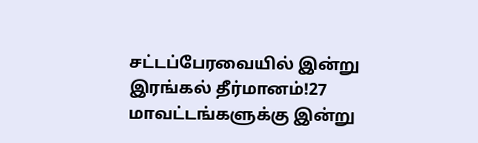சட்டப்பேரவையில் இன்று இரங்கல் தீர்மானம்!27 மாவட்டங்களுக்கு இன்று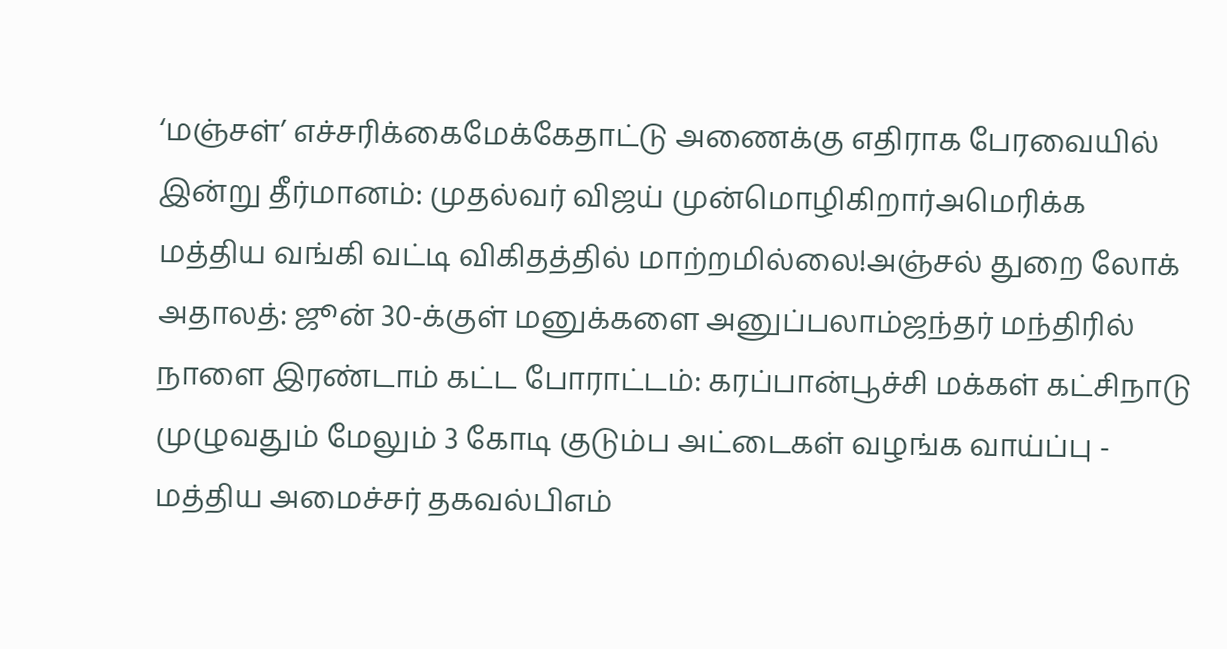‘மஞ்சள்’ எச்சரிக்கைமேக்கேதாட்டு அணைக்கு எதிராக பேரவையில் இன்று தீர்மானம்: முதல்வர் விஜய் முன்மொழிகிறார்அமெரிக்க மத்திய வங்கி வட்டி விகிதத்தில் மாற்றமில்லை!அஞ்சல் துறை லோக் அதாலத்: ஜூன் 30-க்குள் மனுக்களை அனுப்பலாம்ஜந்தர் மந்திரில் நாளை இரண்டாம் கட்ட போராட்டம்: கரப்பான்பூச்சி மக்கள் கட்சிநாடு முழுவதும் மேலும் 3 கோடி குடும்ப அட்டைகள் வழங்க வாய்ப்பு - மத்திய அமைச்சர் தகவல்பிஎம்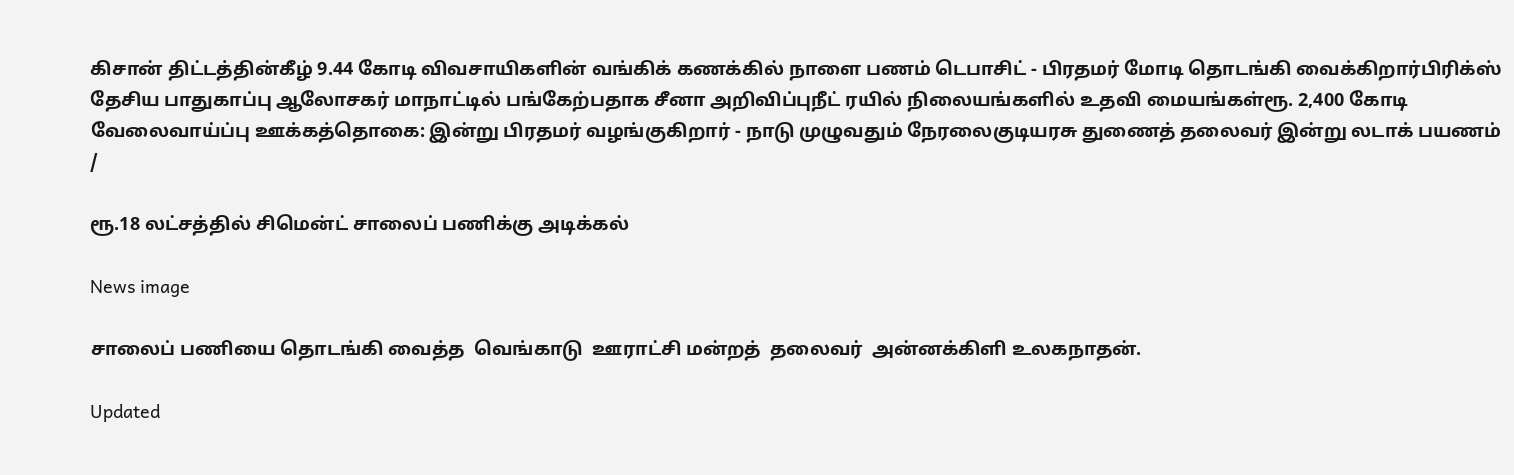கிசான் திட்டத்தின்கீழ் 9.44 கோடி விவசாயிகளின் வங்கிக் கணக்கில் நாளை பணம் டெபாசிட் - பிரதமர் மோடி தொடங்கி வைக்கிறார்பிரிக்ஸ் தேசிய பாதுகாப்பு ஆலோசகர் மாநாட்டில் பங்கேற்பதாக சீனா அறிவிப்புநீட் ரயில் நிலையங்களில் உதவி மையங்கள்ரூ. 2,400 கோடி வேலைவாய்ப்பு ஊக்கத்தொகை: இன்று பிரதமர் வழங்குகிறார் - நாடு முழுவதும் நேரலைகுடியரசு துணைத் தலைவர் இன்று லடாக் பயணம்
/

ரூ.18 லட்சத்தில் சிமென்ட் சாலைப் பணிக்கு அடிக்கல்

News image

சாலைப் பணியை தொடங்கி வைத்த  வெங்காடு  ஊராட்சி மன்றத்  தலைவர்  அன்னக்கிளி உலகநாதன்.

Updated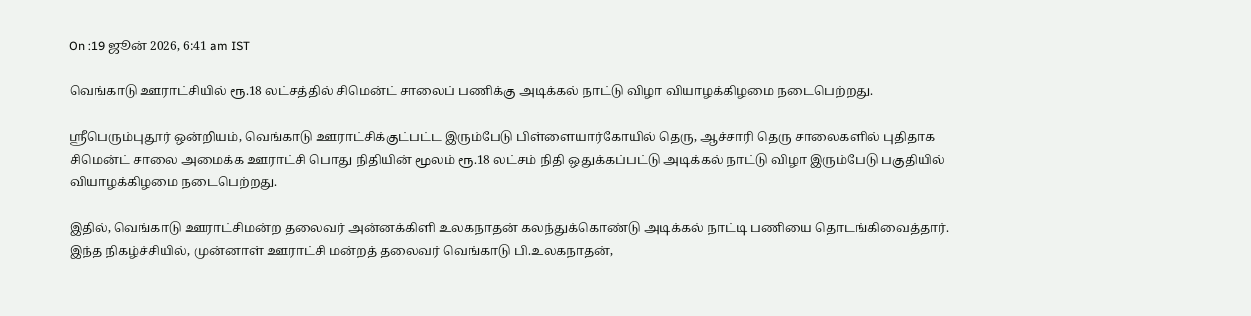On :19 ஜூன் 2026, 6:41 am IST

வெங்காடு ஊராட்சியில் ரூ.18 லட்சத்தில் சிமென்ட் சாலைப் பணிக்கு அடிக்கல் நாட்டு விழா வியாழக்கிழமை நடைபெற்றது.

ஸ்ரீபெரும்புதூர் ஒன்றியம், வெங்காடு ஊராட்சிக்குட்பட்ட இரும்பேடு பிள்ளையார்கோயில் தெரு, ஆச்சாரி தெரு சாலைகளில் புதிதாக சிமென்ட் சாலை அமைக்க ஊராட்சி பொது நிதியின் மூலம் ரூ.18 லட்சம் நிதி ஒதுக்கப்பட்டு அடிக்கல் நாட்டு விழா இரும்பேடு பகுதியில் வியாழக்கிழமை நடைபெற்றது.

இதில், வெங்காடு ஊராட்சிமன்ற தலைவர் அன்னக்கிளி உலகநாதன் கலந்துக்கொண்டு அடிக்கல் நாட்டி பணியை தொடங்கிவைத்தார். இந்த நிகழ்ச்சியில், முன்னாள் ஊராட்சி மன்றத் தலைவர் வெங்காடு பி.உலகநாதன்,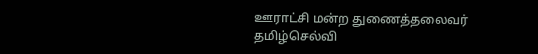ஊராட்சி மன்ற துணைத்தலைவர் தமிழ்செல்வி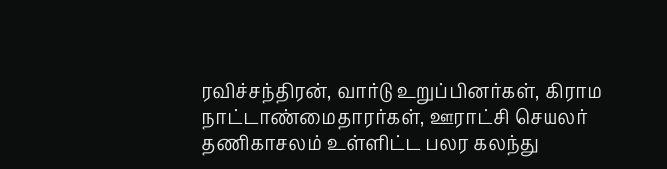ரவிச்சந்திரன், வார்டு உறுப்பினர்கள், கிராம நாட்டாண்மைதாரர்கள், ஊராட்சி செயலர் தணிகாசலம் உள்ளிட்ட பலர கலந்து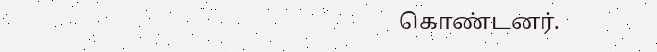கொண்டனர்.